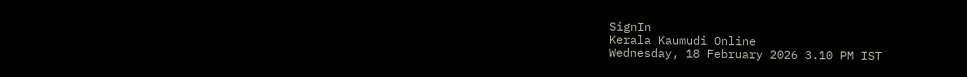SignIn
Kerala Kaumudi Online
Wednesday, 18 February 2026 3.10 PM IST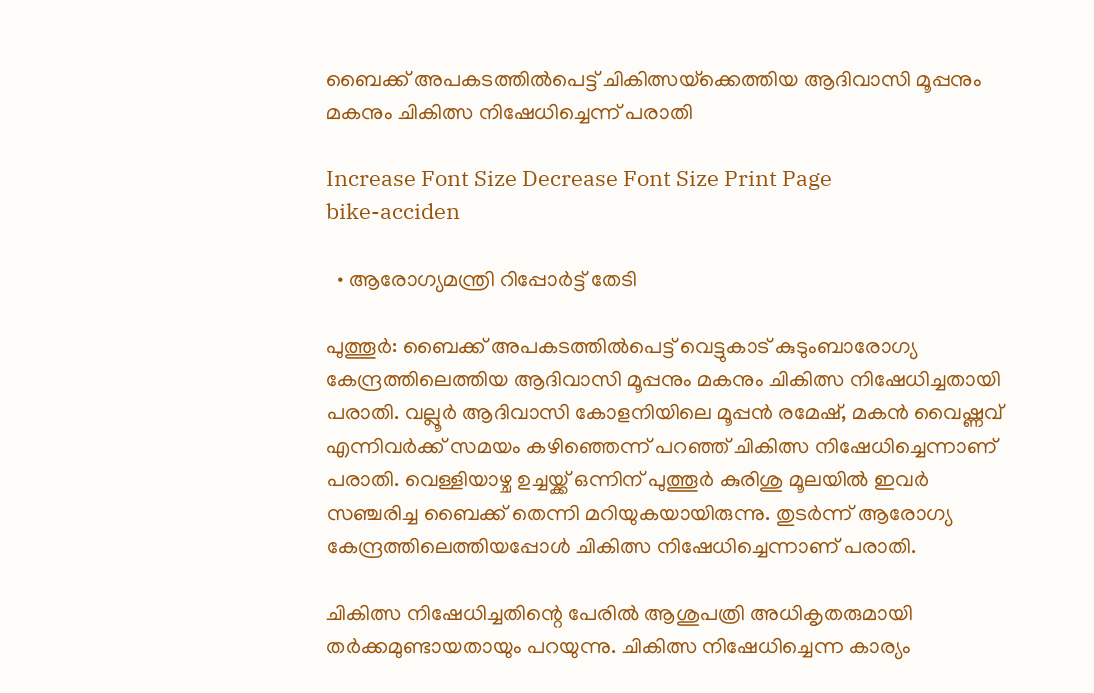ബൈക്ക് അപകടത്തിൽപെട്ട് ചികിത്സയ്‌ക്കെത്തിയ ആദിവാസി മൂപ്പനും മകനും ചികിത്സ നിഷേധിച്ചെന്ന് പരാതി

Increase Font Size Decrease Font Size Print Page
bike-acciden

  • ആരോഗ്യമന്ത്രി റിപ്പോർട്ട് തേടി

പുത്തൂർ: ബൈക്ക് അപകടത്തിൽപെട്ട് വെട്ടുകാട് കുടുംബാരോഗ്യ കേന്ദ്രത്തിലെത്തിയ ആദിവാസി മൂപ്പനും മകനും ചികിത്സ നിഷേധിച്ചതായി പരാതി. വല്ലൂർ ആദിവാസി കോളനിയിലെ മൂപ്പൻ രമേഷ്, മകൻ വൈഷ്ണവ് എന്നിവർക്ക് സമയം കഴിഞ്ഞെന്ന് പറഞ്ഞ് ചികിത്സ നിഷേധിച്ചെന്നാണ് പരാതി. വെള്ളിയാഴ്ച ഉച്ചയ്ക്ക് ഒന്നിന് പുത്തൂർ കുരിശു മൂലയിൽ ഇവർ സഞ്ചരിച്ച ബൈക്ക് തെന്നി മറിയുകയായിരുന്നു. തുടർന്ന് ആരോഗ്യ കേന്ദ്രത്തിലെത്തിയപ്പോൾ ചികിത്സ നിഷേധിച്ചെന്നാണ് പരാതി.

ചികിത്സ നിഷേധിച്ചതിന്റെ പേരിൽ ആശുപത്രി അധികൃതരുമായി തർക്കമുണ്ടായതായും പറയുന്നു. ചികിത്സ നിഷേധിച്ചെന്ന കാര്യം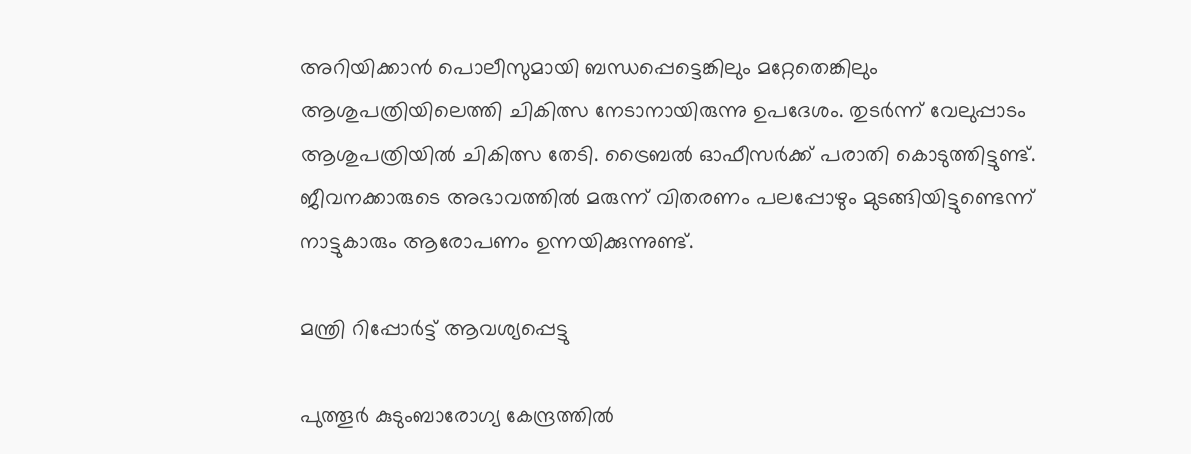അറിയിക്കാൻ പൊലീസുമായി ബന്ധപ്പെട്ടെങ്കിലും മറ്റേതെങ്കിലും ആശുപത്രിയിലെത്തി ചികിത്സ നേടാനായിരുന്നു ഉപദേശം. തുടർന്ന് വേലുപ്പാടം ആശുപത്രിയിൽ ചികിത്സ തേടി. ട്രൈബൽ ഓഫീസർക്ക് പരാതി കൊടുത്തിട്ടുണ്ട്. ജീവനക്കാരുടെ അഭാവത്തിൽ മരുന്ന് വിതരണം പലപ്പോഴും മുടങ്ങിയിട്ടുണ്ടെന്ന് നാട്ടുകാരും ആരോപണം ഉന്നയിക്കുന്നുണ്ട്.

മന്ത്രി റിപ്പോർട്ട് ആവശ്യപ്പെട്ടു

പുത്തൂർ കുടുംബാരോഗ്യ കേന്ദ്രത്തിൽ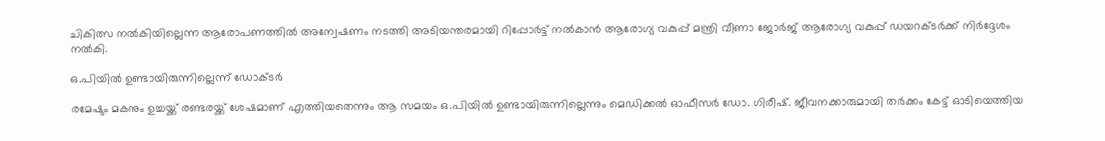ചികിത്സ നൽകിയില്ലെന്ന ആരോപണത്തിൽ അന്വേഷണം നടത്തി അടിയന്തരമായി റിപ്പോർട്ട് നൽകാൻ ആരോഗ്യ വകുപ്പ് മന്ത്രി വീണാ ജോർജ് ആരോഗ്യ വകുപ്പ് ഡയറക്ടർക്ക് നിർദ്ദേശം നൽകി.

ഒ.പിയിൽ ഉണ്ടായിരുന്നില്ലെന്ന് ഡോക്ടർ

രമേഷും മകനും ഉച്ചയ്ക്ക് രണ്ടരയ്ക്ക് ശേഷമാണ് എത്തിയതെന്നും ആ സമയം ഒ.പിയിൽ ഉണ്ടായിരുന്നില്ലെന്നും മെഡിക്കൽ ഓഫീസർ ഡോ. ഗിരീഷ്. ജീവനക്കാരുമായി തർക്കം കേട്ട് ഓടിയെത്തിയ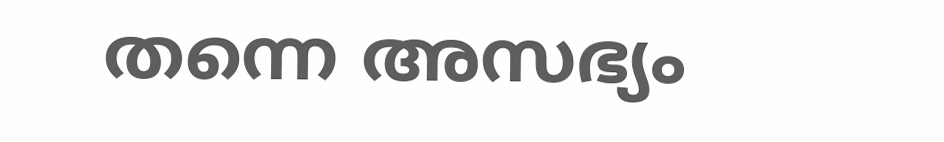തന്നെ അസഭ്യം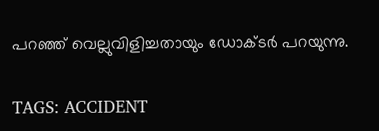പറഞ്ഞ് വെല്ലുവിളിച്ചതായും ഡോക്ടർ പറയുന്നു.

TAGS: ACCIDENT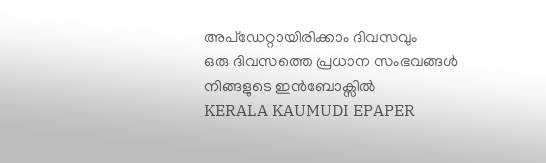അപ്ഡേറ്റായിരിക്കാം ദിവസവും
ഒരു ദിവസത്തെ പ്രധാന സംഭവങ്ങൾ നിങ്ങളുടെ ഇൻബോക്സിൽ
KERALA KAUMUDI EPAPER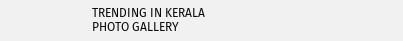TRENDING IN KERALA
PHOTO GALLERY